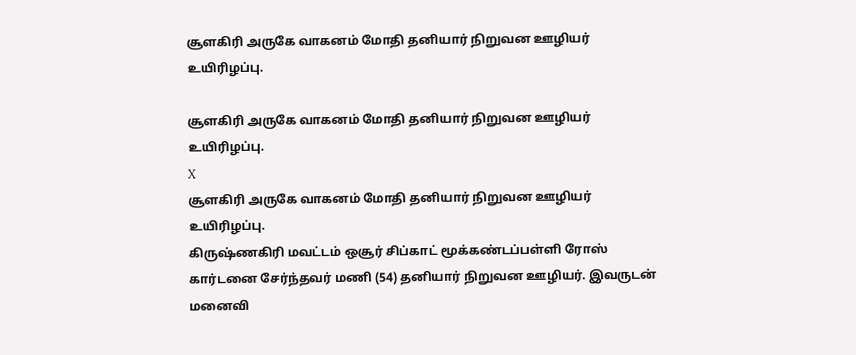சூளகிரி அருகே வாகனம் மோதி தனியார் நிறுவன ஊழியர் உயிரிழப்பு.

சூளகிரி அருகே வாகனம் மோதி தனியார் நிறுவன ஊழியர் உயிரிழப்பு.
X
சூளகிரி அருகே வாகனம் மோதி தனியார் நிறுவன ஊழியர் உயிரிழப்பு.
கிருஷ்ணகிரி மவட்டம் ஒசூர் சிப்காட் மூக்கண்டப்பள்ளி ரோஸ் கார்டனை சேர்ந்தவர் மணி (54) தனியார் நிறுவன ஊழியர். இவருடன் மனைவி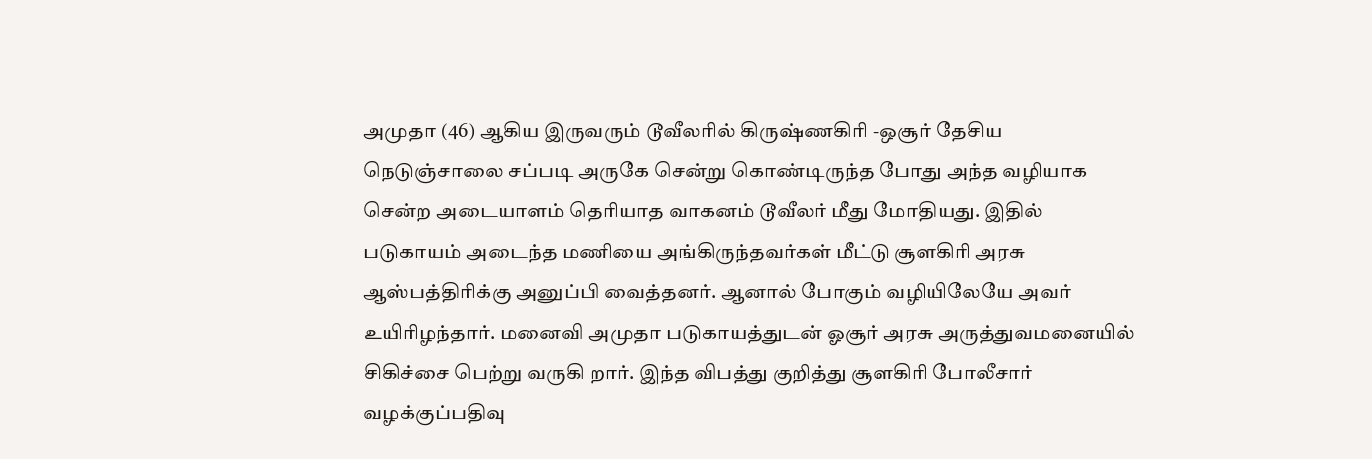அமுதா (46) ஆகிய இருவரும் டூவீலரில் கிருஷ்ணகிரி -ஒசூர் தேசிய நெடுஞ்சாலை சப்படி அருகே சென்று கொண்டிருந்த போது அந்த வழியாக சென்ற அடையாளம் தெரியாத வாகனம் டூவீலர் மீது மோதியது. இதில் படுகாயம் அடைந்த மணியை அங்கிருந்தவர்கள் மீட்டு சூளகிரி அரசு ஆஸ்பத்திரிக்கு அனுப்பி வைத்தனர். ஆனால் போகும் வழியிலேயே அவர் உயிரிழந்தார். மனைவி அமுதா படுகாயத்துடன் ஓசூர் அரசு அருத்துவமனையில் சிகிச்சை பெற்று வருகி றார். இந்த விபத்து குறித்து சூளகிரி போலீசார் வழக்குப்பதிவு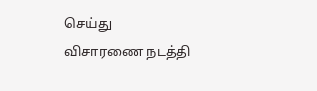செய்து விசாரணை நடத்தி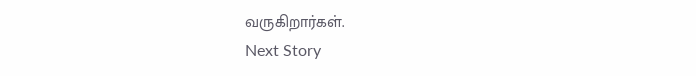வருகிறார்கள்.
Next Story